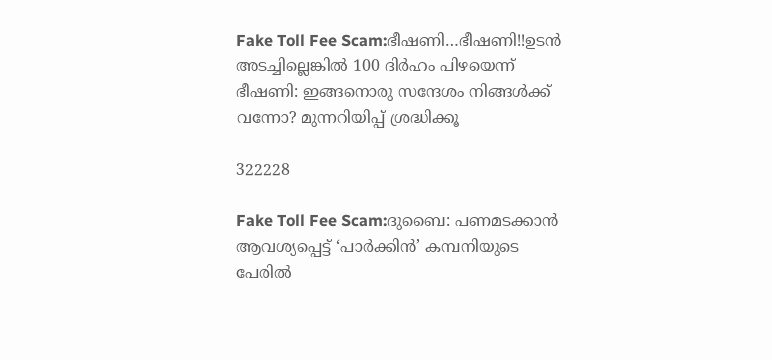Fake Toll Fee Scam:ഭീഷണി…ഭീഷണി!!ഉടന്‍ അടച്ചില്ലെങ്കില്‍ 100 ദിര്‍ഹം പിഴയെന്ന് ഭീഷണി: ഇങ്ങനൊരു സന്ദേശം നിങ്ങൾക്ക് വന്നോ? മുന്നറിയിപ്പ് ശ്രദ്ധിക്കൂ

322228

Fake Toll Fee Scam:ദുബൈ: പണമടക്കാന്‍ ആവശ്യപ്പെട്ട് ‘പാര്‍ക്കിന്‍’ കമ്പനിയുടെ പേരില്‍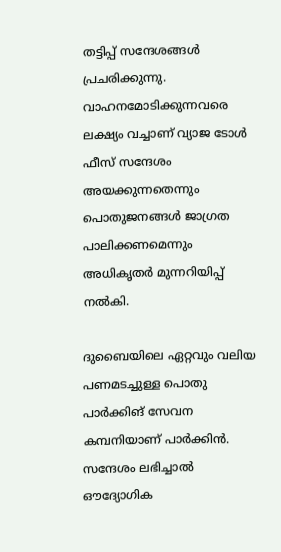തട്ടിപ്പ് സന്ദേശങ്ങള്‍ പ്രചരിക്കുന്നു. വാഹനമോടിക്കുന്നവരെ ലക്ഷ്യം വച്ചാണ് വ്യാജ ടോള്‍ ഫീസ് സന്ദേശം അയക്കുന്നതെന്നും പൊതുജനങ്ങള്‍ ജാഗ്രത പാലിക്കണമെന്നും അധികൃതര്‍ മുന്നറിയിപ്പ് നല്‍കി.

ദുബൈയിലെ ഏറ്റവും വലിയ പണമടച്ചുള്ള പൊതു പാര്‍ക്കിങ് സേവന കമ്പനിയാണ് പാര്‍ക്കിന്‍. സന്ദേശം ലഭിച്ചാല്‍ ഔദ്യോഗിക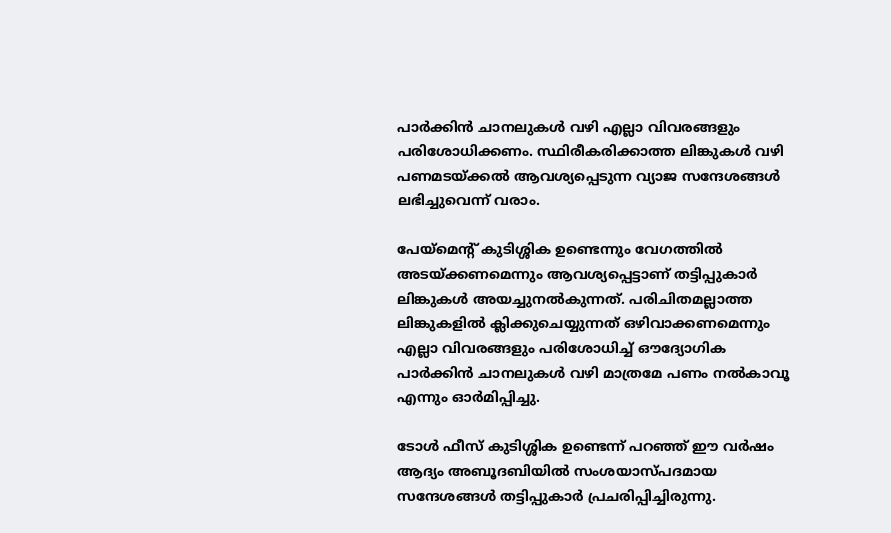പാര്‍ക്കിന്‍ ചാനലുകള്‍ വഴി എല്ലാ വിവരങ്ങളും പരിശോധിക്കണം. സ്ഥിരീകരിക്കാത്ത ലിങ്കുകള്‍ വഴി പണമടയ്ക്കല്‍ ആവശ്യപ്പെടുന്ന വ്യാജ സന്ദേശങ്ങള്‍ ലഭിച്ചുവെന്ന് വരാം.

പേയ്മെന്റ് കുടിശ്ശിക ഉണ്ടെന്നും വേഗത്തില്‍ അടയ്ക്കണമെന്നും ആവശ്യപ്പെട്ടാണ് തട്ടിപ്പുകാര്‍ ലിങ്കുകള്‍ അയച്ചുനല്‍കുന്നത്. പരിചിതമല്ലാത്ത ലിങ്കുകളില്‍ ക്ലിക്കുചെയ്യുന്നത് ഒഴിവാക്കണമെന്നും എല്ലാ വിവരങ്ങളും പരിശോധിച്ച് ഔദ്യോഗിക പാര്‍ക്കിന്‍ ചാനലുകള്‍ വഴി മാത്രമേ പണം നല്‍കാവൂ എന്നും ഓര്‍മിപ്പിച്ചു.

ടോള്‍ ഫീസ് കുടിശ്ശിക ഉണ്ടെന്ന് പറഞ്ഞ് ഈ വര്‍ഷം ആദ്യം അബൂദബിയില്‍ സംശയാസ്പദമായ സന്ദേശങ്ങള്‍ തട്ടിപ്പുകാര്‍ പ്രചരിപ്പിച്ചിരുന്നു.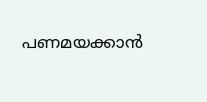പണമയക്കാന്‍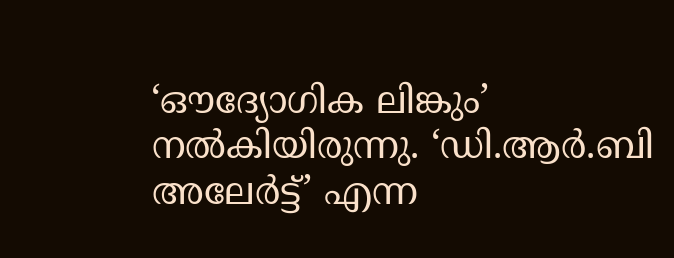‘ഔദ്യോഗിക ലിങ്കും’ നല്‍കിയിരുന്നു. ‘ഡി.ആര്‍.ബി അലേര്‍ട്ട്’ എന്ന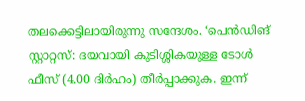തലക്കെട്ടിലായിരുന്നു സന്ദേശം. ‘പെന്‍ഡിങ് സ്റ്റാറ്റസ്: ദയവായി കുടിശ്ശികയുള്ള ടോള്‍ ഫീസ് (4.00 ദിര്‍ഹം) തീര്‍പ്പാക്കുക. ഇന്ന്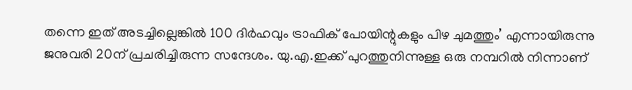തന്നെ ഇത് അടച്ചില്ലെങ്കില്‍ 100 ദിര്‍ഹവും ട്രാഫിക് പോയിന്റുകളും പിഴ ചുമത്തും’ എന്നായിരുന്നു ജനുവരി 20ന് പ്രചരിച്ചിരുന്ന സന്ദേശം. യു.എ.ഇക്ക് പുറത്തുനിന്നുള്ള ഒരു നമ്പറില്‍ നിന്നാണ്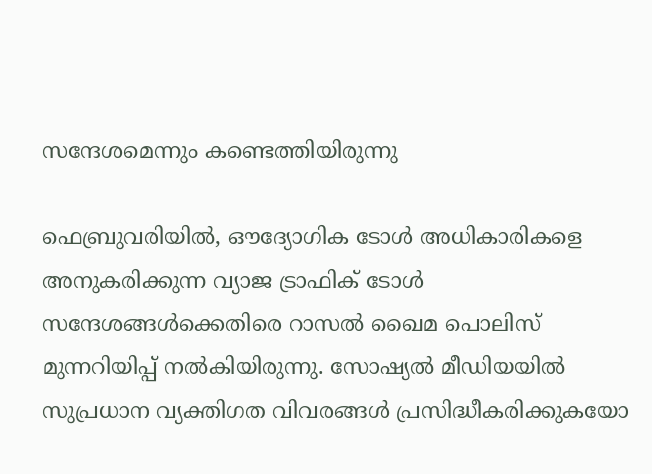സന്ദേശമെന്നും കണ്ടെത്തിയിരുന്നു

ഫെബ്രുവരിയില്‍, ഔദ്യോഗിക ടോള്‍ അധികാരികളെ അനുകരിക്കുന്ന വ്യാജ ട്രാഫിക് ടോള്‍ സന്ദേശങ്ങള്‍ക്കെതിരെ റാസല്‍ ഖൈമ പൊലിസ് മുന്നറിയിപ്പ് നല്‍കിയിരുന്നു. സോഷ്യല്‍ മീഡിയയില്‍ സുപ്രധാന വ്യക്തിഗത വിവരങ്ങള്‍ പ്രസിദ്ധീകരിക്കുകയോ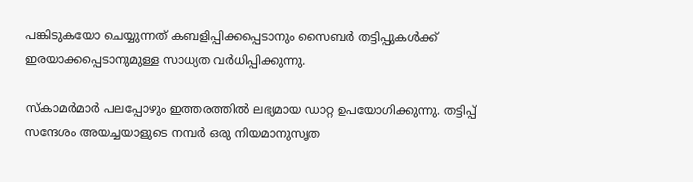പങ്കിടുകയോ ചെയ്യുന്നത് കബളിപ്പിക്കപ്പെടാനും സൈബര്‍ തട്ടിപ്പുകള്‍ക്ക് ഇരയാക്കപ്പെടാനുമുള്ള സാധ്യത വര്‍ധിപ്പിക്കുന്നു.

സ്‌കാമര്‍മാര്‍ പലപ്പോഴും ഇത്തരത്തില്‍ ലഭ്യമായ ഡാറ്റ ഉപയോഗിക്കുന്നു. തട്ടിപ്പ് സന്ദേശം അയച്ചയാളുടെ നമ്പര്‍ ഒരു നിയമാനുസൃത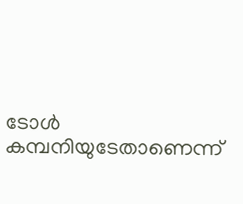ടോള്‍ കമ്പനിയുടേതാണെന്ന്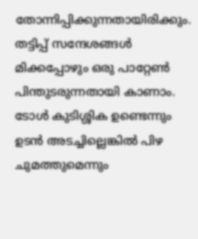തോന്നിപ്പിക്കുന്നതായിരിക്കും. തട്ടിപ്പ് സന്ദേശങ്ങള്‍ മിക്കപ്പോഴും ഒരു പാറ്റേണ്‍ പിന്തുടരുന്നതായി കാണാം. ടോള്‍ കുടിശ്ശിക ഉണ്ടെന്നും ഉടന്‍ അടച്ചില്ലെങ്കില്‍ പിഴ ചുമത്തുമെന്നും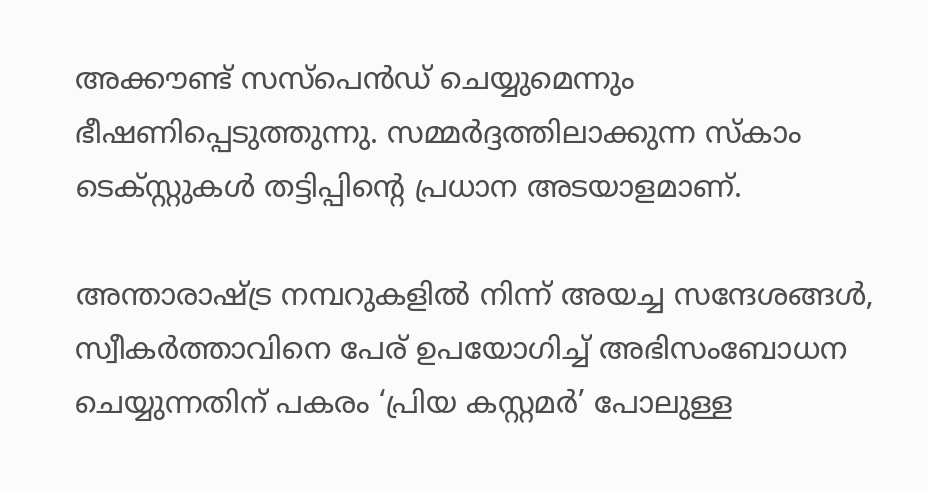അക്കൗണ്ട് സസ്പെന്‍ഡ് ചെയ്യുമെന്നും ഭീഷണിപ്പെടുത്തുന്നു. സമ്മര്‍ദ്ദത്തിലാക്കുന്ന സ്‌കാം ടെക്സ്റ്റുകള്‍ തട്ടിപ്പിന്റെ പ്രധാന അടയാളമാണ്.

അന്താരാഷ്ട്ര നമ്പറുകളില്‍ നിന്ന് അയച്ച സന്ദേശങ്ങള്‍, സ്വീകര്‍ത്താവിനെ പേര് ഉപയോഗിച്ച് അഭിസംബോധന ചെയ്യുന്നതിന് പകരം ‘പ്രിയ കസ്റ്റമര്‍’ പോലുള്ള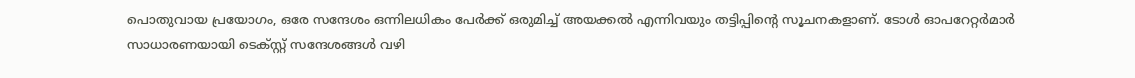പൊതുവായ പ്രയോഗം, ഒരേ സന്ദേശം ഒന്നിലധികം പേര്‍ക്ക് ഒരുമിച്ച് അയക്കല്‍ എന്നിവയും തട്ടിപ്പിന്റെ സൂചനകളാണ്. ടോള്‍ ഓപറേറ്റര്‍മാര്‍ സാധാരണയായി ടെക്സ്റ്റ് സന്ദേശങ്ങള്‍ വഴി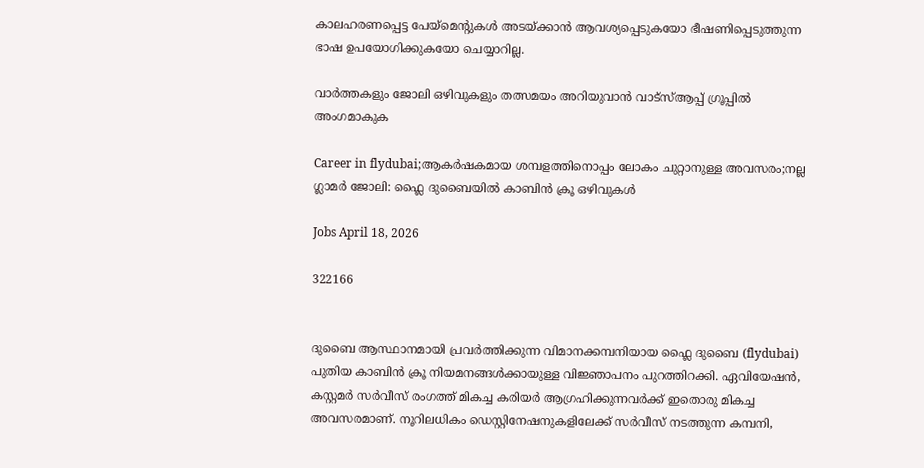കാലഹരണപ്പെട്ട പേയ്മെന്റുകള്‍ അടയ്ക്കാന്‍ ആവശ്യപ്പെടുകയോ ഭീഷണിപ്പെടുത്തുന്ന ഭാഷ ഉപയോഗിക്കുകയോ ചെയ്യാറില്ല.

വാർത്തകളും ജോലി ഒഴിവുകളും തത്സമയം അറിയുവാൻ വാട്സ്ആപ്പ് ഗ്രൂപ്പിൽ അംഗമാകുക

Career in flydubai;ആകർഷകമായ ശമ്പളത്തിനൊപ്പം ലോകം ചുറ്റാനുള്ള അവസരം;നല്ല ഗ്ലാമർ ജോലി: ഫ്ലൈ ദുബൈയിൽ കാബിൻ ക്രൂ ഒഴിവുകൾ

Jobs April 18, 2026

322166


ദുബൈ ആസ്ഥാനമായി പ്രവർത്തിക്കുന്ന വിമാനക്കമ്പനിയായ ഫ്ലൈ ദുബൈ (flydubai) പുതിയ കാബിൻ ക്രൂ നിയമനങ്ങൾക്കായുള്ള വിജ്ഞാപനം പുറത്തിറക്കി. ഏവിയേഷൻ, കസ്റ്റമർ സർവീസ് രംഗത്ത് മികച്ച കരിയർ ആഗ്രഹിക്കുന്നവർക്ക് ഇതൊരു മികച്ച അവസരമാണ്. നൂറിലധികം ഡെസ്റ്റിനേഷനുകളിലേക്ക് സർവീസ് നടത്തുന്ന കമ്പനി,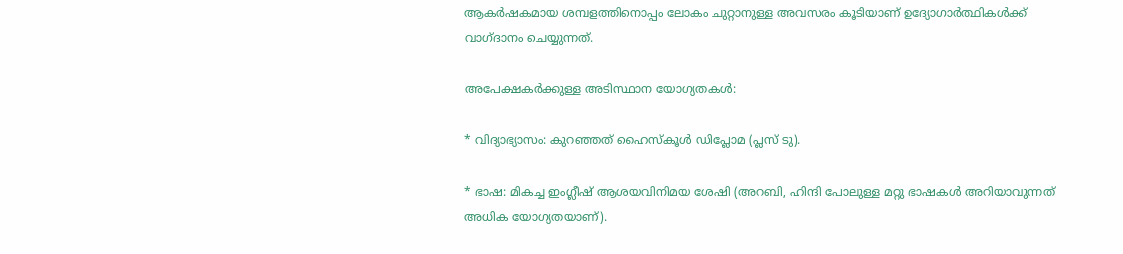ആകർഷകമായ ശമ്പളത്തിനൊപ്പം ലോകം ചുറ്റാനുള്ള അവസരം കൂടിയാണ് ഉദ്യോഗാർത്ഥികൾക്ക് വാഗ്ദാനം ചെയ്യുന്നത്.

അപേക്ഷകർക്കുള്ള അടിസ്ഥാന യോഗ്യതകൾ:

* വിദ്യാഭ്യാസം: കുറഞ്ഞത് ഹൈസ്കൂൾ ഡിപ്ലോമ (പ്ലസ് ടു).

* ഭാഷ: മികച്ച ഇംഗ്ലീഷ് ആശയവിനിമയ ശേഷി (അറബി, ഹിന്ദി പോലുള്ള മറ്റു ഭാഷകൾ അറിയാവുന്നത് അധിക യോഗ്യതയാണ്).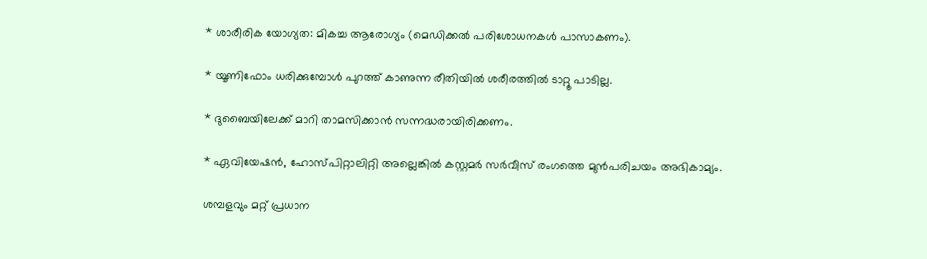* ശാരീരിക യോഗ്യത: മികച്ച ആരോഗ്യം (മെഡിക്കൽ പരിശോധനകൾ പാസാകണം).

* യൂണിഫോം ധരിക്കുമ്പോൾ പുറത്ത് കാണുന്ന രീതിയിൽ ശരീരത്തിൽ ടാറ്റൂ പാടില്ല.

* ദുബൈയിലേക്ക് മാറി താമസിക്കാൻ സന്നദ്ധരായിരിക്കണം.

* ഏവിയേഷൻ, ഹോസ്പിറ്റാലിറ്റി അല്ലെങ്കിൽ കസ്റ്റമർ സർവീസ് രംഗത്തെ മുൻപരിചയം അഭികാമ്യം.

ശമ്പളവും മറ്റ് പ്രധാന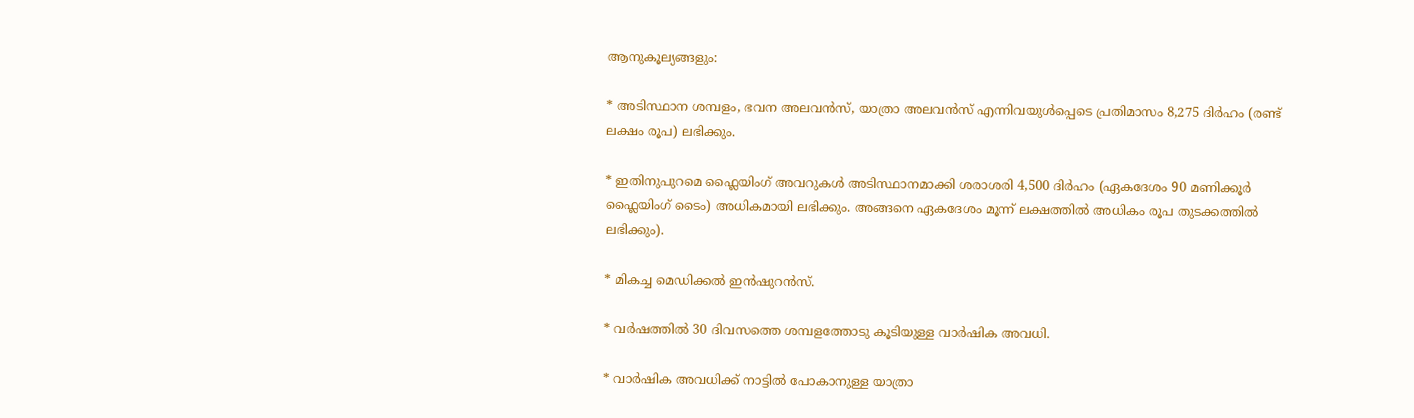ആനുകൂല്യങ്ങളും:

* അടിസ്ഥാന ശമ്പളം, ഭവന അലവൻസ്, യാത്രാ അലവൻസ് എന്നിവയുൾപ്പെടെ പ്രതിമാസം 8,275 ദിർഹം (രണ്ട് ലക്ഷം രൂപ) ലഭിക്കും.

* ഇതിനുപുറമെ ഫ്ലൈയിംഗ് അവറുകൾ അടിസ്ഥാനമാക്കി ശരാശരി 4,500 ദിർഹം (ഏകദേശം 90 മണിക്കൂർ ഫ്ലൈയിംഗ് ടൈം) അധികമായി ലഭിക്കും. അങ്ങനെ ഏകദേശം മൂന്ന് ലക്ഷത്തിൽ അധികം രൂപ തുടക്കത്തിൽ ലഭിക്കും).

* മികച്ച മെഡിക്കൽ ഇൻഷുറൻസ്.

* വർഷത്തിൽ 30 ദിവസത്തെ ശമ്പളത്തോടു കൂടിയുള്ള വാർഷിക അവധി.

* വാർഷിക അവധിക്ക് നാട്ടിൽ പോകാനുള്ള യാത്രാ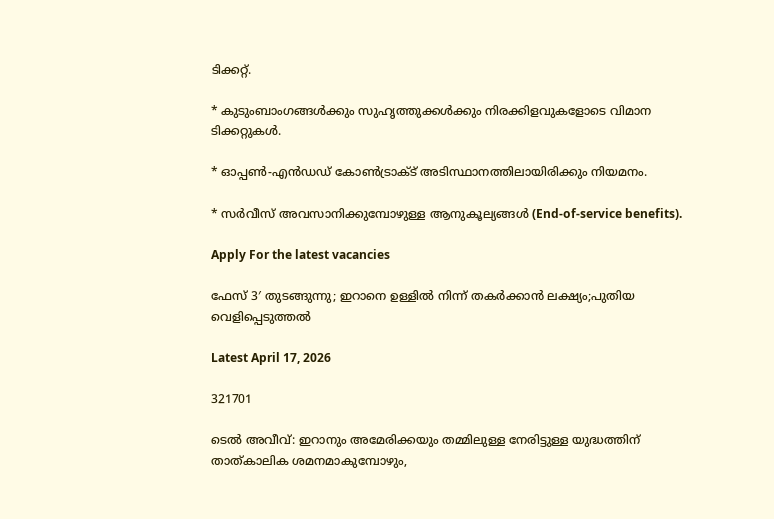ടിക്കറ്റ്.

* കുടുംബാംഗങ്ങൾക്കും സുഹൃത്തുക്കൾക്കും നിരക്കിളവുകളോടെ വിമാന ടിക്കറ്റുകൾ.

* ഓപ്പൺ-എൻഡഡ് കോൺട്രാക്ട് അടിസ്ഥാനത്തിലായിരിക്കും നിയമനം.

* സർവീസ് അവസാനിക്കുമ്പോഴുള്ള ആനുകൂല്യങ്ങൾ (End-of-service benefits).

Apply For the latest vacancies

ഫേസ് 3′ തുടങ്ങുന്നു; ഇറാനെ ഉള്ളിൽ നിന്ന് തകർക്കാൻ ലക്ഷ്യം;പുതിയ വെളിപ്പെടുത്തൽ

Latest April 17, 2026

321701

ടെൽ അവീവ്: ഇറാനും അമേരിക്കയും തമ്മിലുള്ള നേരിട്ടുള്ള യുദ്ധത്തിന് താത്കാലിക ശമനമാകുമ്പോഴും,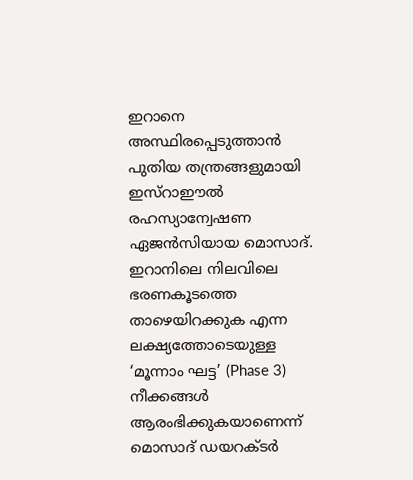ഇറാനെ അസ്ഥിരപ്പെടുത്താൻ പുതിയ തന്ത്രങ്ങളുമായി ഇസ്റാഈൽ രഹസ്യാന്വേഷണ ഏജൻസിയായ മൊസാദ്. ഇറാനിലെ നിലവിലെ ഭരണകൂടത്തെ താഴെയിറക്കുക എന്ന ലക്ഷ്യത്തോടെയുള്ള ‘മൂന്നാം ഘട്ട’ (Phase 3) നീക്കങ്ങൾ ആരംഭിക്കുകയാണെന്ന് മൊസാദ് ഡയറക്ടർ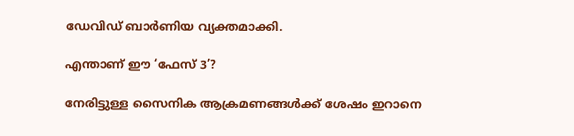ഡേവിഡ് ബാർണിയ വ്യക്തമാക്കി.

എന്താണ് ഈ ‘ഫേസ് 3’?

നേരിട്ടുള്ള സൈനിക ആക്രമണങ്ങൾക്ക് ശേഷം ഇറാനെ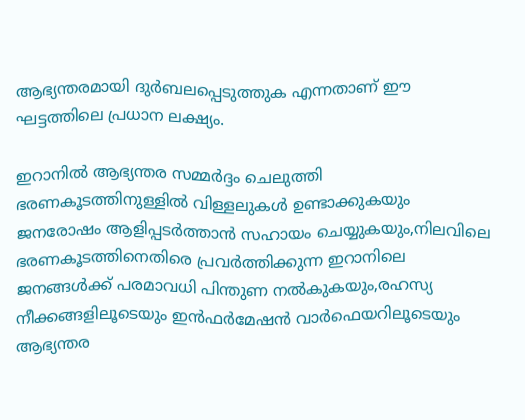ആഭ്യന്തരമായി ദുർബലപ്പെടുത്തുക എന്നതാണ് ഈ ഘട്ടത്തിലെ പ്രധാന ലക്ഷ്യം.

ഇറാനിൽ ആഭ്യന്തര സമ്മർദ്ദം ചെലുത്തി ഭരണകൂടത്തിനുള്ളിൽ വിള്ളലുകൾ ഉണ്ടാക്കുകയും ജനരോഷം ആളിപ്പടർത്താൻ സഹായം ചെയ്യുകയും,നിലവിലെ ഭരണകൂടത്തിനെതിരെ പ്രവർത്തിക്കുന്ന ഇറാനിലെ ജനങ്ങൾക്ക് പരമാവധി പിന്തുണ നൽകുകയും,രഹസ്യ നീക്കങ്ങളിലൂടെയും ഇൻഫർമേഷൻ വാർഫെയറിലൂടെയും ആഭ്യന്തര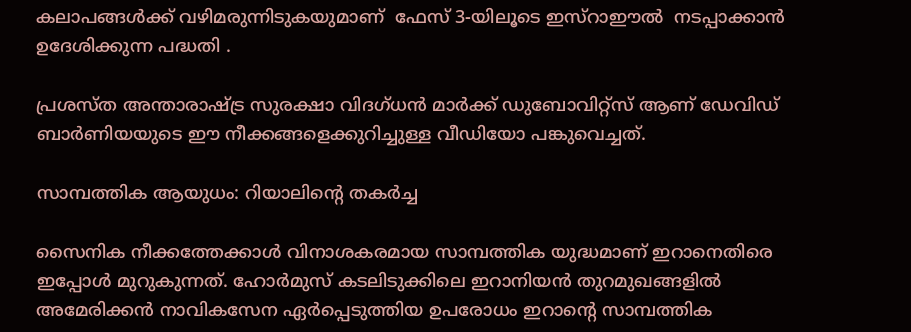കലാപങ്ങൾക്ക് വഴിമരുന്നിടുകയുമാണ്  ഫേസ് 3-യിലൂടെ ഇസ്റാഈൽ  നടപ്പാക്കാൻ ഉദേശിക്കുന്ന പദ്ധതി .

പ്രശസ്ത അന്താരാഷ്ട്ര സുരക്ഷാ വിദഗ്ധൻ മാർക്ക് ഡുബോവിറ്റ്സ് ആണ് ഡേവിഡ് ബാർണിയയുടെ ഈ നീക്കങ്ങളെക്കുറിച്ചുള്ള വീഡിയോ പങ്കുവെച്ചത്.

സാമ്പത്തിക ആയുധം: റിയാലിന്റെ തകർച്ച

സൈനിക നീക്കത്തേക്കാൾ വിനാശകരമായ സാമ്പത്തിക യുദ്ധമാണ് ഇറാനെതിരെ ഇപ്പോൾ മുറുകുന്നത്. ഹോർമുസ് കടലിടുക്കിലെ ഇറാനിയൻ തുറമുഖങ്ങളിൽ അമേരിക്കൻ നാവികസേന ഏർപ്പെടുത്തിയ ഉപരോധം ഇറാന്റെ സാമ്പത്തിക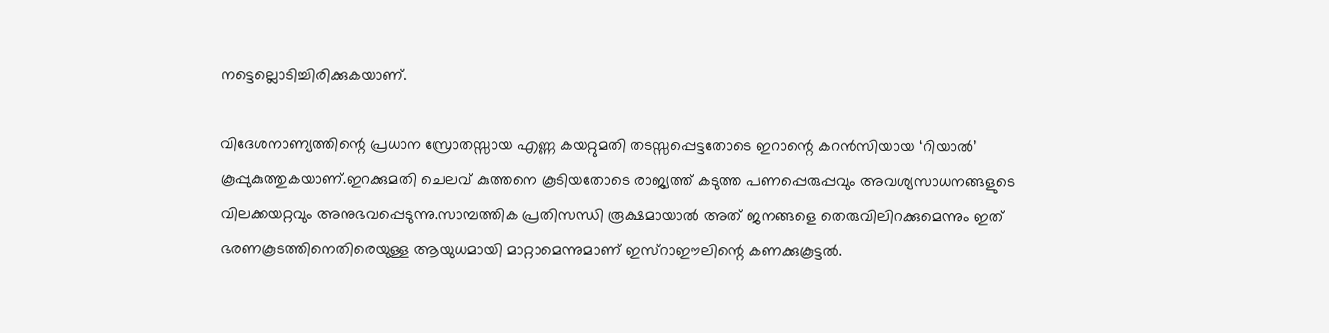നട്ടെല്ലൊടിച്ചിരിക്കുകയാണ്.

വിദേശനാണ്യത്തിന്റെ പ്രധാന സ്രോതസ്സായ എണ്ണ കയറ്റുമതി തടസ്സപ്പെട്ടതോടെ ഇറാന്റെ കറൻസിയായ ‘റിയാൽ’ കൂപ്പുകുത്തുകയാണ്.ഇറക്കുമതി ചെലവ് കുത്തനെ കൂടിയതോടെ രാജ്യത്ത് കടുത്ത പണപ്പെരുപ്പവും അവശ്യസാധനങ്ങളുടെ വിലക്കയറ്റവും അനുഭവപ്പെടുന്നു.സാമ്പത്തിക പ്രതിസന്ധി രൂക്ഷമായാൽ അത് ജനങ്ങളെ തെരുവിലിറക്കുമെന്നും ഇത് ഭരണകൂടത്തിനെതിരെയുള്ള ആയുധമായി മാറ്റാമെന്നുമാണ് ഇസ്റാഈലിന്റെ കണക്കുകൂട്ടൽ.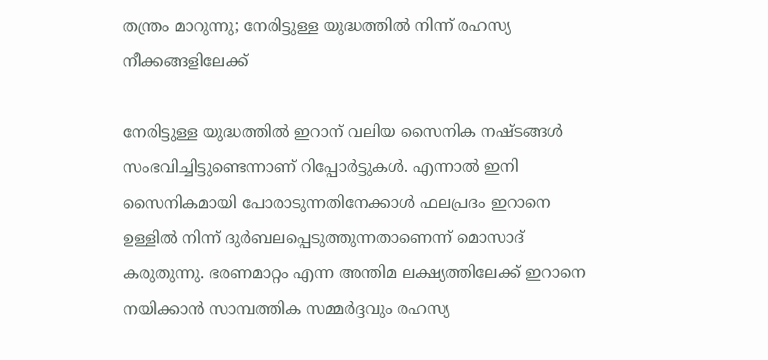തന്ത്രം മാറുന്നു; നേരിട്ടുള്ള യുദ്ധത്തിൽ നിന്ന് രഹസ്യ നീക്കങ്ങളിലേക്ക്

നേരിട്ടുള്ള യുദ്ധത്തിൽ ഇറാന് വലിയ സൈനിക നഷ്ടങ്ങൾ സംഭവിച്ചിട്ടുണ്ടെന്നാണ് റിപ്പോർട്ടുകൾ. എന്നാൽ ഇനി സൈനികമായി പോരാടുന്നതിനേക്കാൾ ഫലപ്രദം ഇറാനെ ഉള്ളിൽ നിന്ന് ദുർബലപ്പെടുത്തുന്നതാണെന്ന് മൊസാദ് കരുതുന്നു. ഭരണമാറ്റം എന്ന അന്തിമ ലക്ഷ്യത്തിലേക്ക് ഇറാനെ നയിക്കാൻ സാമ്പത്തിക സമ്മർദ്ദവും രഹസ്യ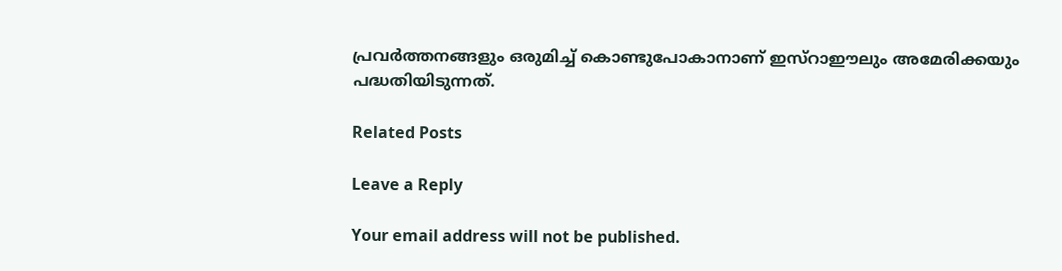പ്രവർത്തനങ്ങളും ഒരുമിച്ച് കൊണ്ടുപോകാനാണ് ഇസ്റാഈലും അമേരിക്കയും പദ്ധതിയിടുന്നത്.

Related Posts

Leave a Reply

Your email address will not be published.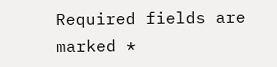Required fields are marked *